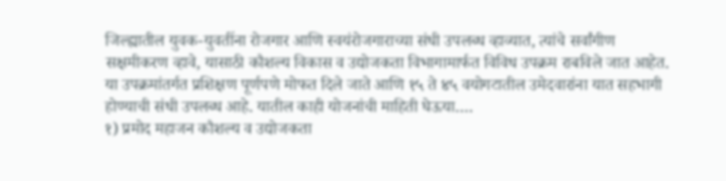जिल्ह्यातील युवक-युवतींना रोजगार आणि स्वयंरोजगाराच्या संधी उपलब्ध व्हाव्यात, त्यांचे सर्वांगीण सक्षमीकरण व्हावे, यासाठी कौशल्य विकास व उद्योजकता विभागामार्फत विविध उपक्रम राबविले जात आहेत. या उपक्रमांतर्गत प्रशिक्षण पूर्णपणे मोफत दिले जाते आणि १५ ते ४५ वयोगटातील उमेदवारांना यात सहभागी होण्याची संधी उपलब्ध आहे. यातील काही योजनांची माहिती घेऊया….
१) प्रमोद महाजन कौशल्य व उद्योजकता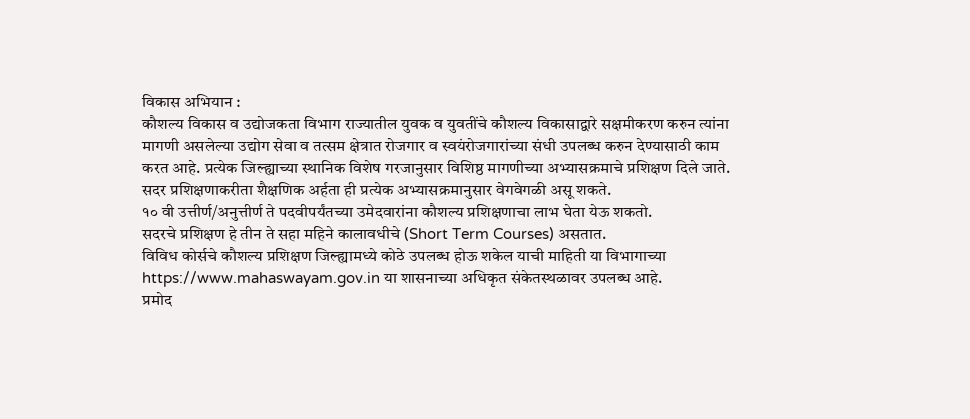विकास अभियान :
कौशल्य विकास व उद्योजकता विभाग राज्यातील युवक व युवतींचे कौशल्य विकासाद्वारे सक्षमीकरण करुन त्यांना मागणी असलेल्या उद्योग सेवा व तत्सम क्षेत्रात रोजगार व स्वयंरोजगारांच्या संधी उपलब्ध करुन देण्यासाठी काम करत आहे. प्रत्येक जिल्ह्याच्या स्थानिक विशेष गरजानुसार विशिष्ठ मागणीच्या अभ्यासक्रमाचे प्रशिक्षण दिले जाते. सदर प्रशिक्षणाकरीता शैक्षणिक अर्हता ही प्रत्येक अभ्यासक्रमानुसार वेगवेगळी असू शकते.
१० वी उत्तीर्ण/अनुत्तीर्ण ते पदवीपर्यंतच्या उमेदवारांना कौशल्य प्रशिक्षणाचा लाभ घेता येऊ शकतो.
सदरचे प्रशिक्षण हे तीन ते सहा महिने कालावधीचे (Short Term Courses) असतात.
विविध कोर्सचे कौशल्य प्रशिक्षण जिल्ह्यामध्ये कोठे उपलब्ध होऊ शकेल याची माहिती या विभागाच्या
https://www.mahaswayam.gov.in या शासनाच्या अधिकृत संकेतस्थळावर उपलब्ध आहे.
प्रमोद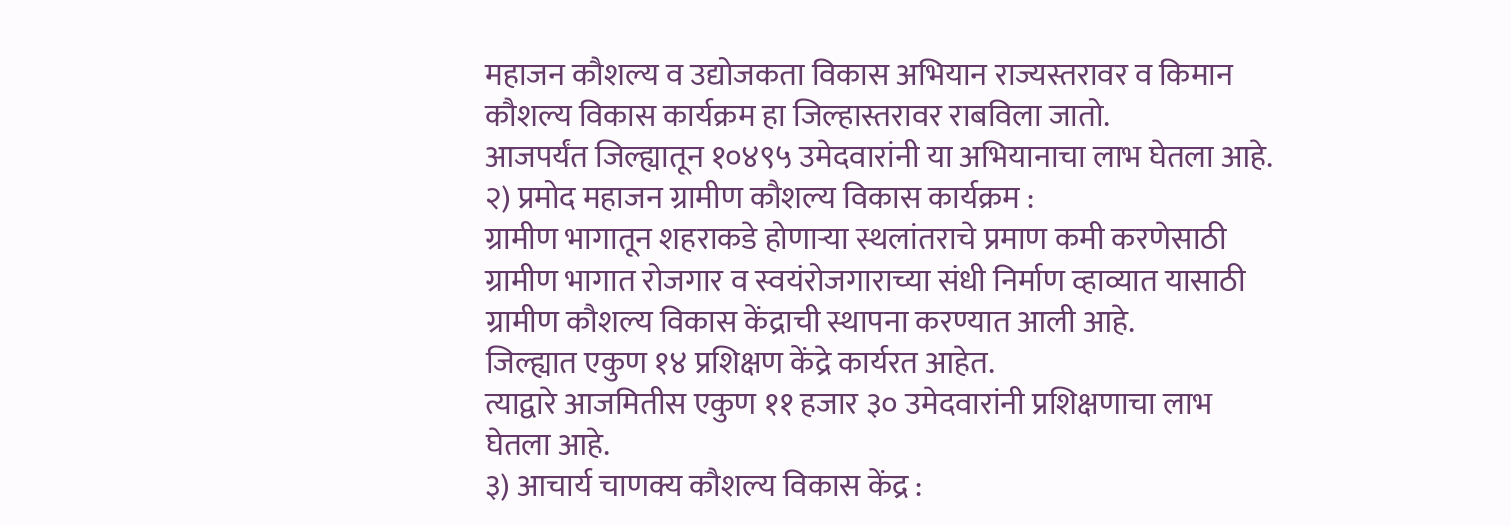महाजन कौशल्य व उद्योजकता विकास अभियान राज्यस्तरावर व किमान कौशल्य विकास कार्यक्रम हा जिल्हास्तरावर राबविला जातो.
आजपर्यंत जिल्ह्यातून १०४९५ उमेदवारांनी या अभियानाचा लाभ घेतला आहे.
२) प्रमोद महाजन ग्रामीण कौशल्य विकास कार्यक्रम :
ग्रामीण भागातून शहराकडे होणाऱ्या स्थलांतराचे प्रमाण कमी करणेसाठी ग्रामीण भागात रोजगार व स्वयंरोजगाराच्या संधी निर्माण व्हाव्यात यासाठी ग्रामीण कौशल्य विकास केंद्राची स्थापना करण्यात आली आहे.
जिल्ह्यात एकुण १४ प्रशिक्षण केंद्रे कार्यरत आहेत.
त्याद्वारे आजमितीस एकुण ११ हजार ३० उमेदवारांनी प्रशिक्षणाचा लाभ घेतला आहे.
३) आचार्य चाणक्य कौशल्य विकास केंद्र :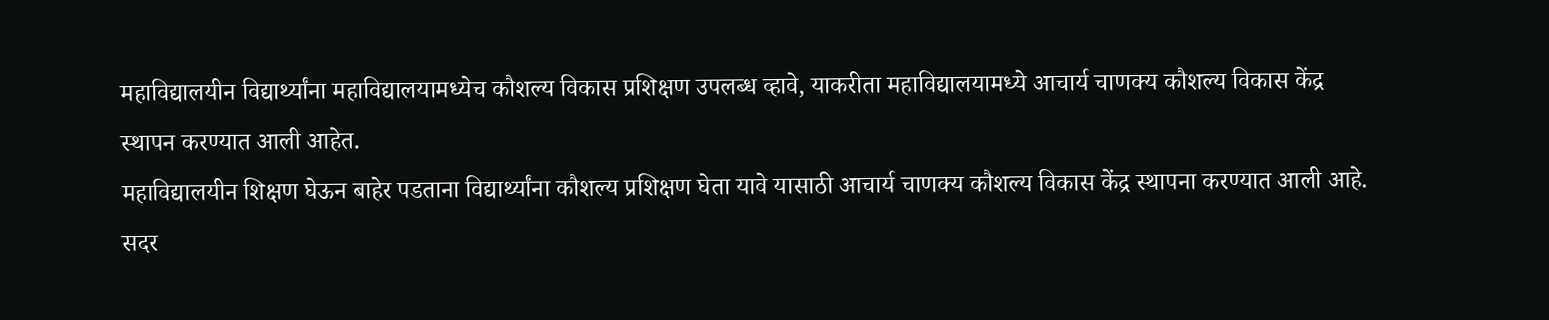महाविद्यालयीन विद्यार्थ्यांना महाविद्यालयामध्येच कौशल्य विकास प्रशिक्षण उपलब्ध व्हावे, याकरीता महाविद्यालयामध्ये आचार्य चाणक्य कौशल्य विकास केंद्र स्थापन करण्यात आली आहेत.
महाविद्यालयीन शिक्षण घेऊन बाहेर पडताना विद्यार्थ्यांना कौशल्य प्रशिक्षण घेता यावे यासाठी आचार्य चाणक्य कौशल्य विकास केंद्र स्थापना करण्यात आली आहे.
सदर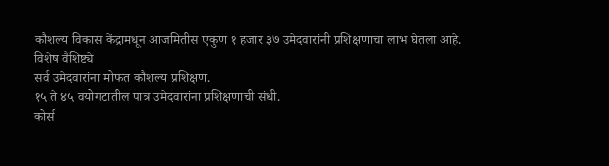कौशल्य विकास केंद्रामधून आजमितीस एकुण १ हजार ३७ उमेदवारांनी प्रशिक्षणाचा लाभ घेतला आहे.
विशेष वैशिष्ट्ये
सर्व उमेदवारांना मोफत कौशल्य प्रशिक्षण.
१५ ते ४५ वयोगटातील पात्र उमेदवारांना प्रशिक्षणाची संधी.
कोर्स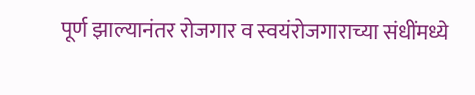पूर्ण झाल्यानंतर रोजगार व स्वयंरोजगाराच्या संधींमध्ये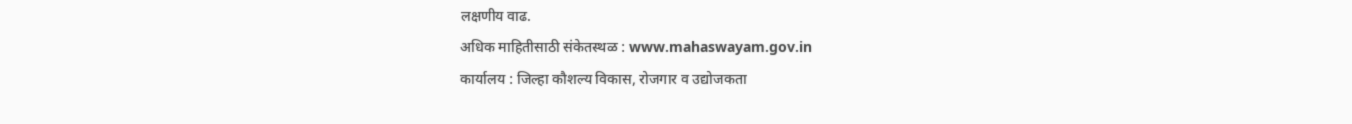लक्षणीय वाढ.
अधिक माहितीसाठी संकेतस्थळ : www.mahaswayam.gov.in
कार्यालय : जिल्हा कौशल्य विकास, रोजगार व उद्योजकता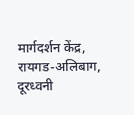मार्गदर्शन केंद्र, रायगड-अलिबाग, दूरध्वनी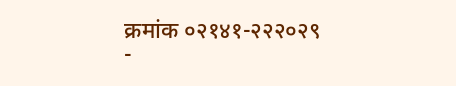क्रमांक ०२१४१-२२२०२९
-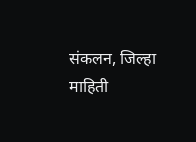संकलन, जिल्हा माहिती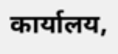कार्यालय,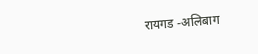रायगड -अलिबाग